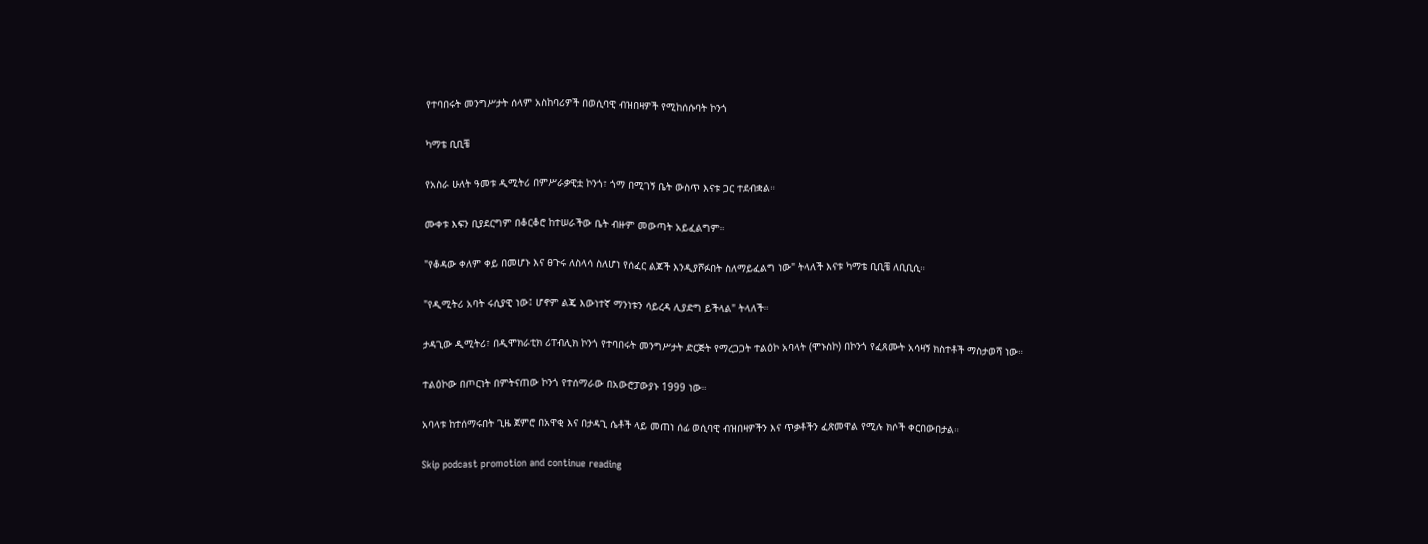የተባበሩት መንግሥታት ሰላም አስከባሪዎች በወሲባዊ ብዝበዛዎች የሚከሰሱባት ኮንጎ

ካማቴ ቢቢቼ

የአስራ ሁለት ዓመቱ ዲሚትሪ በምሥራቃዊቷ ኮንጎ፣ ጎማ በሚገኝ ቤት ውስጥ እናቱ ጋር ተደብቋል።

ሙቀቱ እፍን ቢያደርግም በቆርቆሮ ከተሠራችው ቤት ብዙም መውጣት አይፈልግም።

"የቆዳው ቀለም ቀይ በመሆኑ እና ፀጉሩ ለስላሳ ስለሆነ የሰፈር ልጆች እንዲያሾፉበት ስለማይፈልግ ነው" ትላለች እናቱ ካማቴ ቢቢቼ ለቢቢሲ።

"የዲሚትሪ አባት ሩሲያዊ ነው፤ ሆኖም ልጄ እውነተኛ ማንነቱን ሳይረዳ ሊያድግ ይችላል" ትላለች።

ታዳጊው ዲሚትሪ፣ በዲሞክራቲክ ሪፐብሊክ ኮንጎ የተባበሩት መንግሥታት ድርጅት የማረጋጋት ተልዕኮ አባላት (ሞኑስኮ) በኮንጎ የፈጸሙት አሳዛኝ ክስተቶች ማስታወሻ ነው።

ተልዕኮው በጦርነት በምትናጠው ኮንጎ የተሰማራው በአውሮፓውያኑ 1999 ነው።

አባላቱ ከተሰማሩበት ጊዜ ጀምሮ በአዋቂ እና በታዳጊ ሴቶች ላይ መጠነ ሰፊ ወሲባዊ ብዝበዛዎችን እና ጥቃቶችን ፈጽመዋል የሚሉ ክሶች ቀርበውበታል።

Skip podcast promotion and continue reading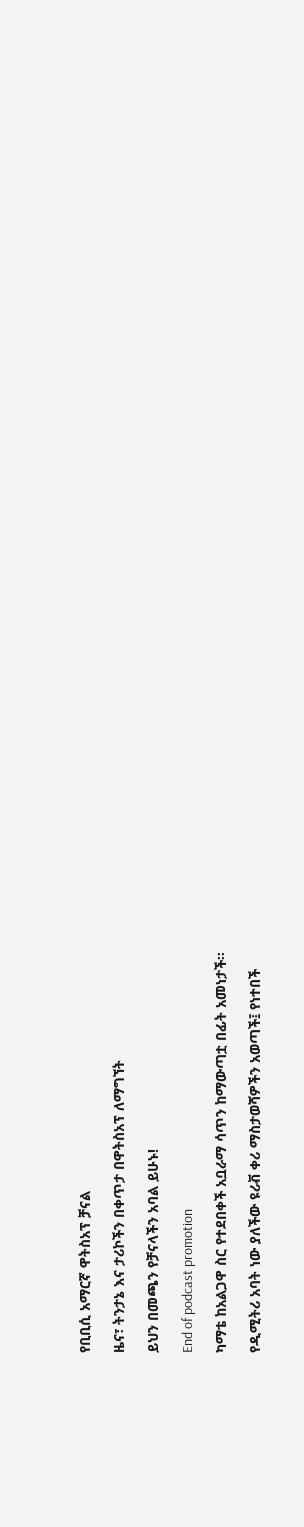የቢቢሲ አማርኛ ዋትስአፕ ቻናል

ዜና፣ ትንታኔ እና ታሪኮችን በቀጥታ በዋትስአፕ ለማግኘት

ይህን በመጫን የቻናላችን አባል ይሁኑ!

End of podcast promotion

ካማቴ ከአልጋዋ ስር የተደበቀች አቧራማ ሳጥን ከማውጣቷ በፊት አመነታች።

የዲሚትሪ አባት ነው ያለችው ዩሪቭ ቀሪ ማስታወሻዎችን አወጣች፤ የነተበች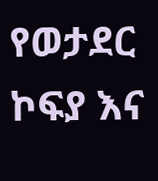የወታደር ኮፍያ እና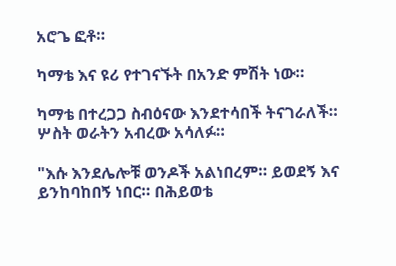አሮጌ ፎቶ።

ካማቴ እና ዩሪ የተገናኙት በአንድ ምሽት ነው።

ካማቴ በተረጋጋ ስብዕናው እንደተሳበች ትናገራለች። ሦስት ወራትን አብረው አሳለፉ።

"እሱ እንደሌሎቹ ወንዶች አልነበረም። ይወደኝ እና ይንከባከበኝ ነበር። በሕይወቴ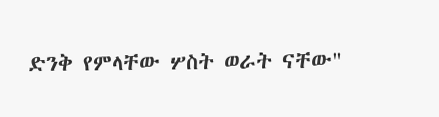ድንቅ የምላቸው ሦስት ወራት ናቸው"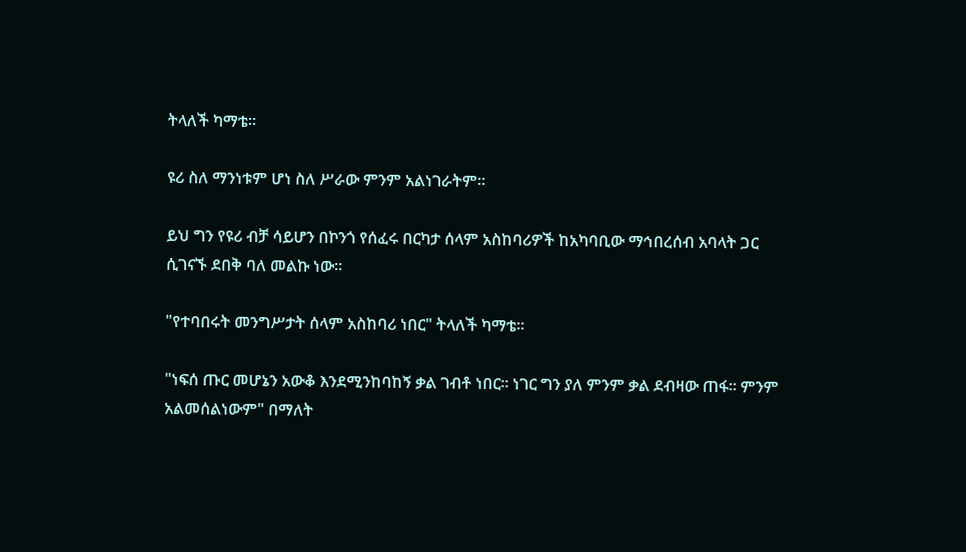ትላለች ካማቴ።

ዩሪ ስለ ማንነቱም ሆነ ስለ ሥራው ምንም አልነገራትም።

ይህ ግን የዩሪ ብቻ ሳይሆን በኮንጎ የሰፈሩ በርካታ ሰላም አስከባሪዎች ከአካባቢው ማኅበረሰብ አባላት ጋር ሲገናኙ ደበቅ ባለ መልኩ ነው።

"የተባበሩት መንግሥታት ሰላም አስከባሪ ነበር" ትላለች ካማቴ።

"ነፍሰ ጡር መሆኔን አውቆ እንደሚንከባከኝ ቃል ገብቶ ነበር። ነገር ግን ያለ ምንም ቃል ደብዛው ጠፋ። ምንም አልመሰልነውም" በማለት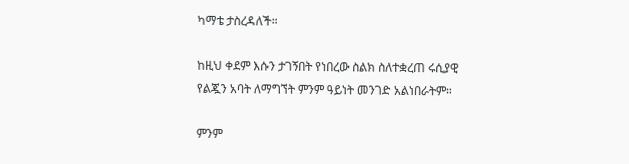ካማቴ ታስረዳለች።

ከዚህ ቀደም እሱን ታገኝበት የነበረው ስልክ ስለተቋረጠ ሩሲያዊ የልጇን አባት ለማግኘት ምንም ዓይነት መንገድ አልነበራትም።

ምንም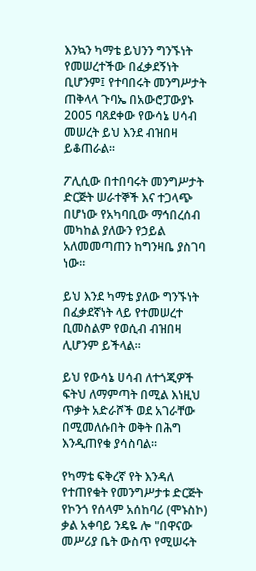እንኳን ካማቴ ይህንን ግንኙነት የመሠረተችው በፈቃደኝነት ቢሆንም፤ የተባበሩት መንግሥታት ጠቅላላ ጉባኤ በአውሮፓውያኑ 2005 ባጸደቀው የውሳኔ ሀሳብ መሠረት ይህ እንደ ብዝበዛ ይቆጠራል።

ፖሊሲው በተበባሩት መንግሥታት ድርጅት ሠራተኞች እና ተጋላጭ በሆነው የአካባቢው ማኅበረሰብ መካከል ያለውን የኃይል አለመመጣጠን ከግንዛቤ ያስገባ ነው።

ይህ እንደ ካማቴ ያለው ግንኙነት በፈቃደኛነት ላይ የተመሠረተ ቢመስልም የወሲብ ብዝበዛ ሊሆንም ይችላል።

ይህ የውሳኔ ሀሳብ ለተጎጂዎች ፍትህ ለማምጣት በሚል እነዚህ ጥቃት አድራሾች ወደ አገራቸው በሚመለሱበት ወቅት በሕግ እንዲጠየቁ ያሳስባል።

የካማቴ ፍቅረኛ የት እንዳለ የተጠየቁት የመንግሥታቱ ድርጅት የኮንጎ የሰላም አሰከባሪ (ሞኑስኮ) ቃል አቀባይ ንዴዬ ሎ "በዋናው መሥሪያ ቤት ውስጥ የሚሠሩት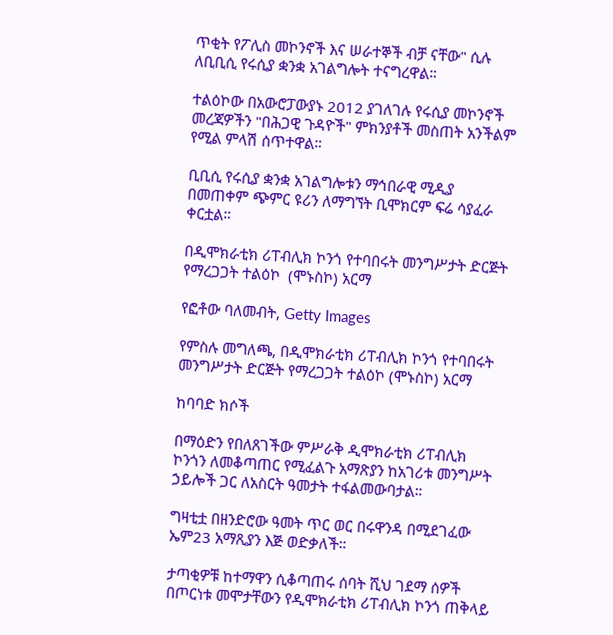ጥቂት የፖሊስ መኮንኖች እና ሠራተኞች ብቻ ናቸው" ሲሉ ለቢቢሲ የሩሲያ ቋንቋ አገልግሎት ተናግረዋል።

ተልዕኮው በአውሮፓውያኑ 2012 ያገለገሉ የሩሲያ መኮንኖች መረጃዎችን "በሕጋዊ ጉዳዮች" ምክንያቶች መስጠት አንችልም የሚል ምላሽ ሰጥተዋል።

ቢቢሲ የሩሲያ ቋንቋ አገልግሎቱን ማኅበራዊ ሚዲያ በመጠቀም ጭምር ዩሪን ለማግኘት ቢሞክርም ፍሬ ሳያፈራ ቀርቷል።

በዲሞክራቲክ ሪፐብሊክ ኮንጎ የተባበሩት መንግሥታት ድርጅት የማረጋጋት ተልዕኮ  (ሞኑስኮ) አርማ

የፎቶው ባለመብት, Getty Images

የምስሉ መግለጫ, በዲሞክራቲክ ሪፐብሊክ ኮንጎ የተባበሩት መንግሥታት ድርጅት የማረጋጋት ተልዕኮ (ሞኑስኮ) አርማ

ከባባድ ክሶች

በማዕድን የበለጸገችው ምሥራቅ ዲሞክራቲክ ሪፐብሊክ ኮንጎን ለመቆጣጠር የሚፈልጉ አማጽያን ከአገሪቱ መንግሥት ኃይሎች ጋር ለአስርት ዓመታት ተፋልመውባታል።

ግዛቲቷ በዘንድሮው ዓመት ጥር ወር በሩዋንዳ በሚደገፈው ኤም23 አማጺያን እጅ ወድቃለች።

ታጣቂዎቹ ከተማዋን ሲቆጣጠሩ ሰባት ሺህ ገደማ ሰዎች በጦርነቱ መሞታቸውን የዲሞክራቲክ ሪፐብሊክ ኮንጎ ጠቅላይ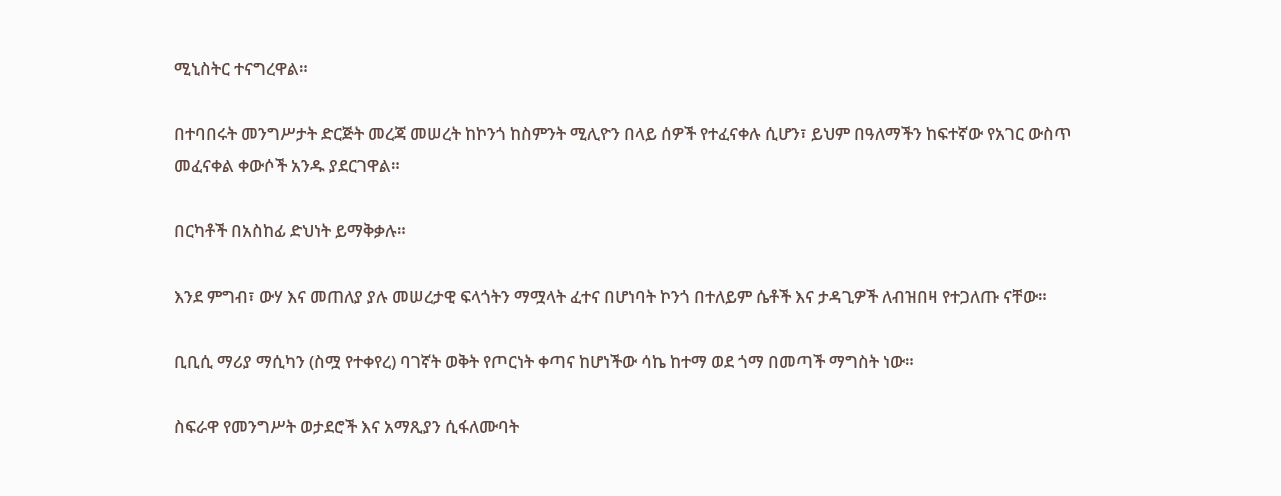ሚኒስትር ተናግረዋል።

በተባበሩት መንግሥታት ድርጅት መረጃ መሠረት ከኮንጎ ከስምንት ሚሊዮን በላይ ሰዎች የተፈናቀሉ ሲሆን፣ ይህም በዓለማችን ከፍተኛው የአገር ውስጥ መፈናቀል ቀውሶች አንዱ ያደርገዋል።

በርካቶች በአስከፊ ድህነት ይማቅቃሉ።

እንደ ምግብ፣ ውሃ እና መጠለያ ያሉ መሠረታዊ ፍላጎትን ማሟላት ፈተና በሆነባት ኮንጎ በተለይም ሴቶች እና ታዳጊዎች ለብዝበዛ የተጋለጡ ናቸው።

ቢቢሲ ማሪያ ማሲካን (ስሟ የተቀየረ) ባገኛት ወቅት የጦርነት ቀጣና ከሆነችው ሳኬ ከተማ ወደ ጎማ በመጣች ማግስት ነው።

ስፍራዋ የመንግሥት ወታደሮች እና አማጺያን ሲፋለሙባት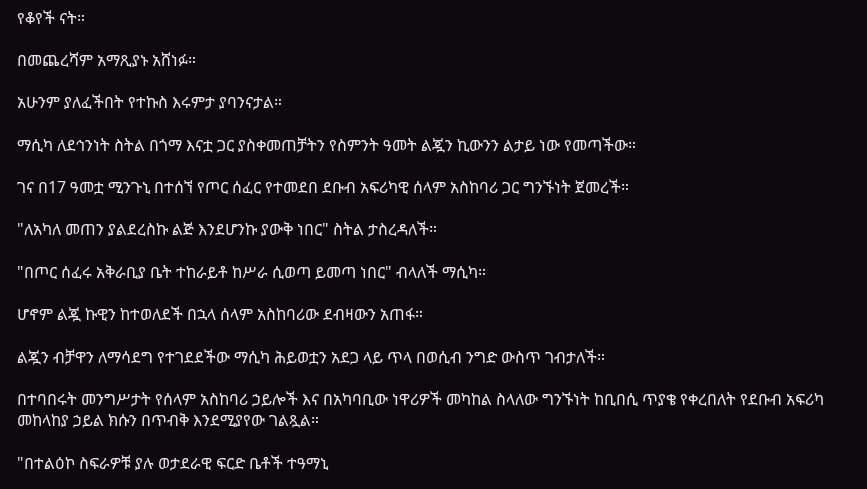የቆየች ናት።

በመጨረሻም አማጺያኑ አሸነፉ።

አሁንም ያለፈችበት የተኩስ እሩምታ ያባንናታል።

ማሲካ ለደኅንነት ስትል በጎማ እናቷ ጋር ያስቀመጠቻትን የስምንት ዓመት ልጇን ኪውንን ልታይ ነው የመጣችው።

ገና በ17 ዓመቷ ሚንጉኒ በተሰኘ የጦር ሰፈር የተመደበ ደቡብ አፍሪካዊ ሰላም አስከባሪ ጋር ግንኙነት ጀመረች።

"ለአካለ መጠን ያልደረስኩ ልጅ እንደሆንኩ ያውቅ ነበር" ስትል ታስረዳለች።

"በጦር ሰፈሩ አቅራቢያ ቤት ተከራይቶ ከሥራ ሲወጣ ይመጣ ነበር" ብላለች ማሲካ።

ሆኖም ልጇ ኩዊን ከተወለደች በኋላ ሰላም አስከባሪው ደብዛውን አጠፋ።

ልጇን ብቻዋን ለማሳደግ የተገደደችው ማሲካ ሕይወቷን አደጋ ላይ ጥላ በወሲብ ንግድ ውስጥ ገብታለች።

በተባበሩት መንግሥታት የሰላም አስከባሪ ኃይሎች እና በአካባቢው ነዋሪዎች መካከል ስላለው ግንኙነት ከቢበሲ ጥያቄ የቀረበለት የደቡብ አፍሪካ መከላከያ ኃይል ክሱን በጥብቅ እንደሚያየው ገልጿል።

"በተልዕኮ ስፍራዎቹ ያሉ ወታደራዊ ፍርድ ቤቶች ተዓማኒ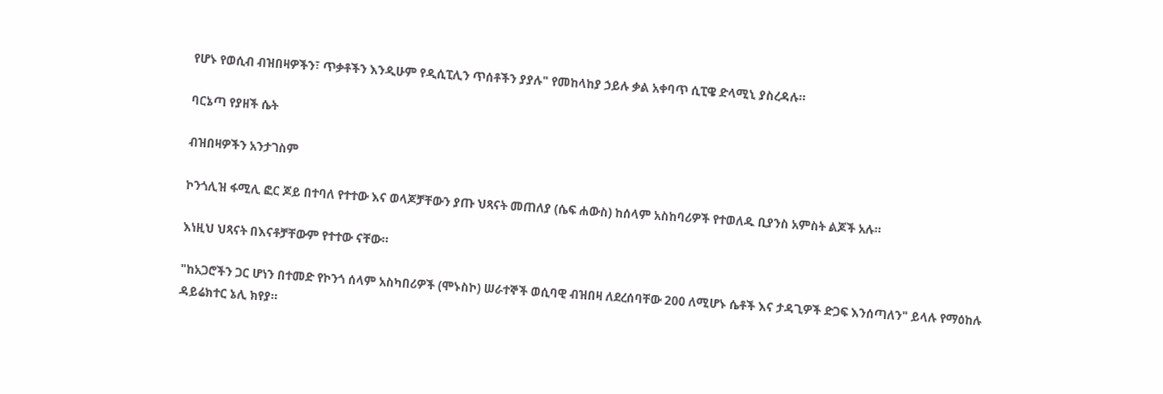የሆኑ የወሲብ ብዝበዛዎችን፣ ጥቃቶችን እንዲሁም የዲሲፒሊን ጥሰቶችን ያያሉ" የመከላከያ ኃይሉ ቃል አቀባጥ ሲፒዌ ድላሚኒ ያስረዳሉ።

ባርኔጣ የያዘች ሴት

ብዝበዛዎችን አንታገስም

ኮንጎሊዝ ፋሚሊ ፎር ጆይ በተባለ የተተው እና ወላጆቻቸውን ያጡ ህጻናት መጠለያ (ሴፍ ሐውስ) ከሰላም አስከባሪዎች የተወለዱ ቢያንስ አምስት ልጆች አሉ።

እነዚህ ህጻናት በእናቶቻቸውም የተተው ናቸው።

"ከአጋሮችን ጋር ሆነን በተመድ የኮንጎ ሰላም አስካበሪዎች (ሞኑስኮ) ሠራተኞች ወሲባዊ ብዝበዛ ለደረሰባቸው 200 ለሚሆኑ ሴቶች እና ታዳጊዎች ድጋፍ እንሰጣለን" ይላሉ የማዕከሉ ዳይሬክተር ኔሊ ክየያ።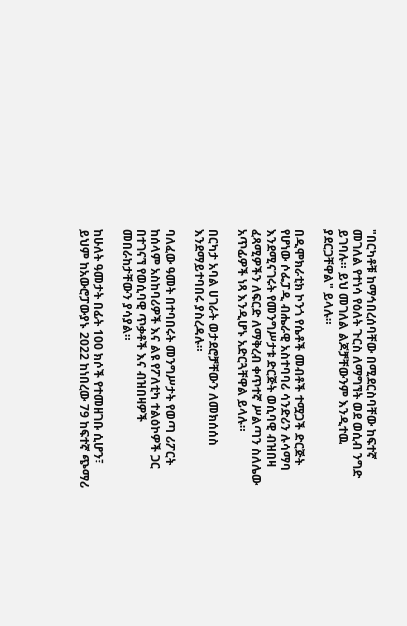"በርካቶቹ ከማኅበረሰባቸው በሚደርስባቸው ከፍተኛ መገለል የተነሳ የዕለት ጉርስ ለማግኘት ወደ ወሲብ ንግድ ይገባሉ። ይህ መገለል ልጆቻቸውንም እንዲተዉ ያደርጋቸዋል" ይላሉ።

በዲሞክራቲክ ኮንጎ የሴቶች መብቶች ተሟጋች ድርጅት የሆነው ሶፌፓዲ ብሔራዊ አስተባባሪ ሳንድሪን ሉሳማባ እንደሚናገሩት የመንግሥታቱ ድርጅት ወሲባዊ ብዝበዛ ፈጻሚዎችን ለፍርድ ለማቅረብ ቀጥተኛ ሥልጣን ስለሌው አጥፊዎች ነጻ እንዲሆኑ አድርጓቸዋል ይላሉ።

በርካታ አባል ሀገራት ወታደሮቻቸውን ለመክሰሰስ እንደማይተባበሩ ያስረዳሉ።

ባለፈው ዓመት በተባበሩት መንግሥታት የወጣ ሪፖርት ከሰላም አስከባሪዎች እና ልዩ የፖለቲካ ተልዕኮዎች ጋር በተገናኘ የወሲባዊ ጥቃቶች እና ብዝበዛዎች መበራከታቸውን ያሳያል።

ከሁለት ዓመታት በፊት 100 ክሶች የተመዘገቡ ሲሆን፣ ይህም ከአውሮፓውያኑ 2022 ከነበረው 79 ከፍተኛ ጭማሪ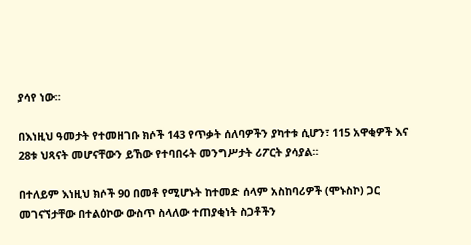ያሳየ ነው።

በእነዚህ ዓመታት የተመዘገቡ ክሶች 143 የጥቃት ሰለባዎችን ያካተቱ ሲሆን፣ 115 አዋቂዎች እና 28ቱ ህጻናት መሆናቸውን ይኸው የተባበሩት መንግሥታት ሪፖርት ያሳያል።

በተለይም እነዚህ ክሶች 90 በመቶ የሚሆኑት ከተመድ ሰላም አስከባሪዎች (ሞኑስኮ) ጋር መገናኘታቸው በተልዕኮው ውስጥ ስላለው ተጠያቂነት ስጋቶችን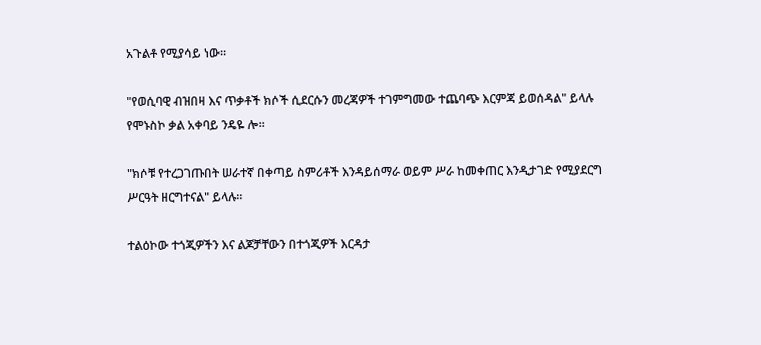አጉልቶ የሚያሳይ ነው።

"የወሲባዊ ብዝበዛ እና ጥቃቶች ክሶች ሲደርሱን መረጃዎች ተገምግመው ተጨባጭ እርምጃ ይወሰዳል" ይላሉ የሞኑስኮ ቃል አቀባይ ንዴዬ ሎ።

"ክሶቹ የተረጋገጡበት ሠራተኛ በቀጣይ ስምሪቶች እንዳይሰማራ ወይም ሥራ ከመቀጠር እንዲታገድ የሚያደርግ ሥርዓት ዘርግተናል" ይላሉ።

ተልዕኮው ተጎጂዎችን እና ልጆቻቸውን በተጎጂዎች እርዳታ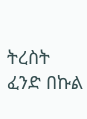ትረስት ፈንድ በኩል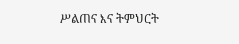ሥልጠና እና ትምህርት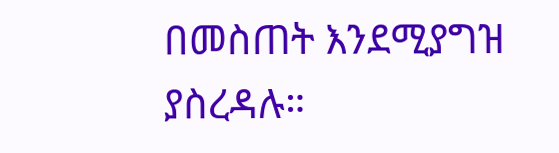በመስጠት እንደሚያግዝ ያስረዳሉ።